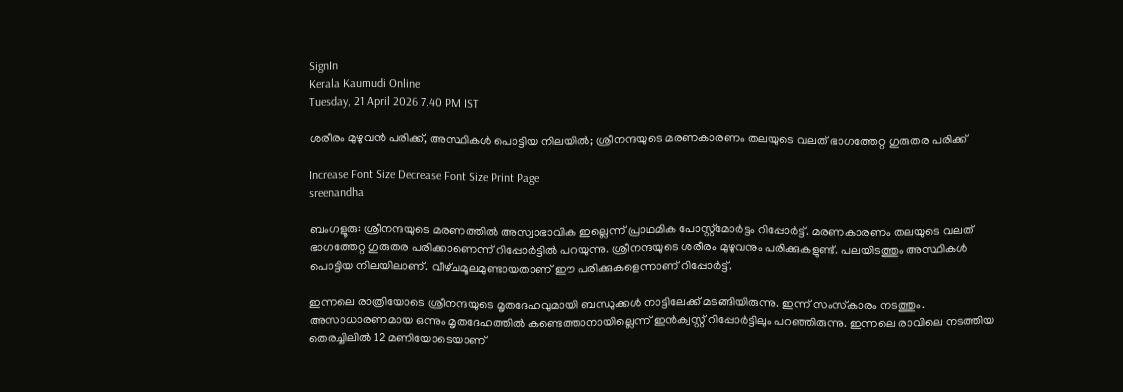SignIn
Kerala Kaumudi Online
Tuesday, 21 April 2026 7.40 PM IST

ശരീരം മുഴുവൻ പരിക്ക്, അസ്ഥികൾ പൊട്ടിയ നിലയിൽ; ശ്രീനന്ദയുടെ മരണകാരണം തലയുടെ വലത് ഭാഗത്തേറ്റ ഗുരുതര പരിക്ക്

Increase Font Size Decrease Font Size Print Page
sreenandha

ബംഗളൂരു: ശ്രീനന്ദയുടെ മരണത്തിൽ അസ്വാഭാവിക ഇല്ലെന്ന് പ്രാഥമിക പോസ്റ്റ്മോർട്ടം റിപ്പോർട്ട്. മരണകാരണം തലയുടെ വലത് ഭാഗത്തേറ്റ ഗുരുതര പരിക്കാണെന്ന് റിപ്പോർട്ടിൽ പറയുന്നു. ശ്രീനന്ദയുടെ ശരീരം മുഴുവനും പരിക്കുകളുണ്ട്. പലയിടത്തും അസ്ഥികൾ പൊട്ടിയ നിലയിലാണ്. വീഴ്‌ചമൂലമുണ്ടായതാണ് ഈ പരിക്കുകളെന്നാണ് റിപ്പോർട്ട്.

ഇന്നലെ രാത്രിയോടെ ശ്രീനന്ദയുടെ മൃതദേഹവുമായി ബന്ധുക്കൾ നാട്ടിലേക്ക് മടങ്ങിയിരുന്നു. ഇന്ന് സംസ്‌കാരം നടത്തും. അസാധാരണമായ ഒന്നും മൃതദേഹത്തിൽ കണ്ടെത്താനായില്ലെന്ന് ഇൻക്വസ്റ്റ് റിപ്പോർട്ടിലും പറഞ്ഞിരുന്നു. ഇന്നലെ രാവിലെ നടത്തിയ തെരച്ചിലിൽ 12 മണിയോടെയാണ്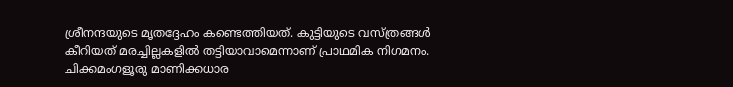ശ്രീനന്ദയുടെ മൃതദ്ദേഹം കണ്ടെത്തിയത്. കുട്ടിയുടെ വസ്ത്രങ്ങൾ കീറിയത് മരച്ചില്ലകളിൽ തട്ടിയാവാമെന്നാണ് പ്രാഥമിക നിഗമനം. ചിക്കമംഗളൂരു മാണിക്കധാര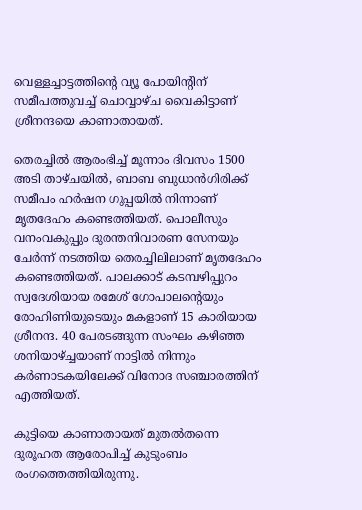വെള്ളച്ചാട്ടത്തിന്റെ വ്യൂ പോയിന്റിന് സമീപത്തുവച്ച് ചൊവ്വാഴ്ച വൈകിട്ടാണ് ശ്രീനന്ദയെ കാണാതായത്.

തെരച്ചില്‍ ആരംഭിച്ച് മൂന്നാം ദിവസം 1500 അടി താഴ്‌ചയിൽ, ബാബ ബുധാന്‍ഗിരിക്ക് സമീപം ഹര്‍ഷന ഗുപ്പയിൽ നിന്നാണ് മൃതദേഹം കണ്ടെത്തിയത്. പൊലീസും വനംവകുപ്പും ദുരന്തനിവാരണ സേനയും ചേര്‍ന്ന് നടത്തിയ തെരച്ചിലിലാണ് മൃതദേഹം കണ്ടെത്തിയത്. പാലക്കാട് കടമ്പഴിപ്പുറം സ്വദേശിയായ രമേശ് ഗോപാലന്റെയും രോഹിണിയുടെയും മകളാണ് 15 കാരിയായ ശ്രീനന്ദ. 40 പേരടങ്ങുന്ന സംഘം കഴിഞ്ഞ ശനിയാഴ്ച്ചയാണ് നാട്ടിൽ നിന്നും കർണാടകയിലേക്ക് വിനോദ സഞ്ചാരത്തിന് എത്തിയത്.

കുട്ടിയെ കാണാതായത് മുതൽതന്നെ ദുരൂഹത ആരോപിച്ച് കുടുംബം രംഗത്തെത്തിയിരുന്നു.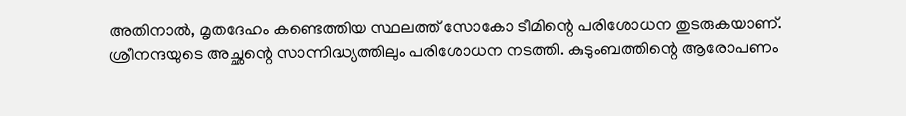അതിനാൽ, മൃതദേഹം കണ്ടെത്തിയ സ്ഥലത്ത് സോകോ ടീമിന്റെ പരിശോധന തുടരുകയാണ്. ശ്രീനന്ദയുടെ അച്ഛന്റെ സാന്നിദ്ധ്യത്തിലും പരിശോധന നടത്തി. കുടുംബത്തിന്റെ ആരോപണം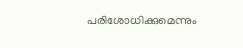പരിശോധിക്കുമെന്നും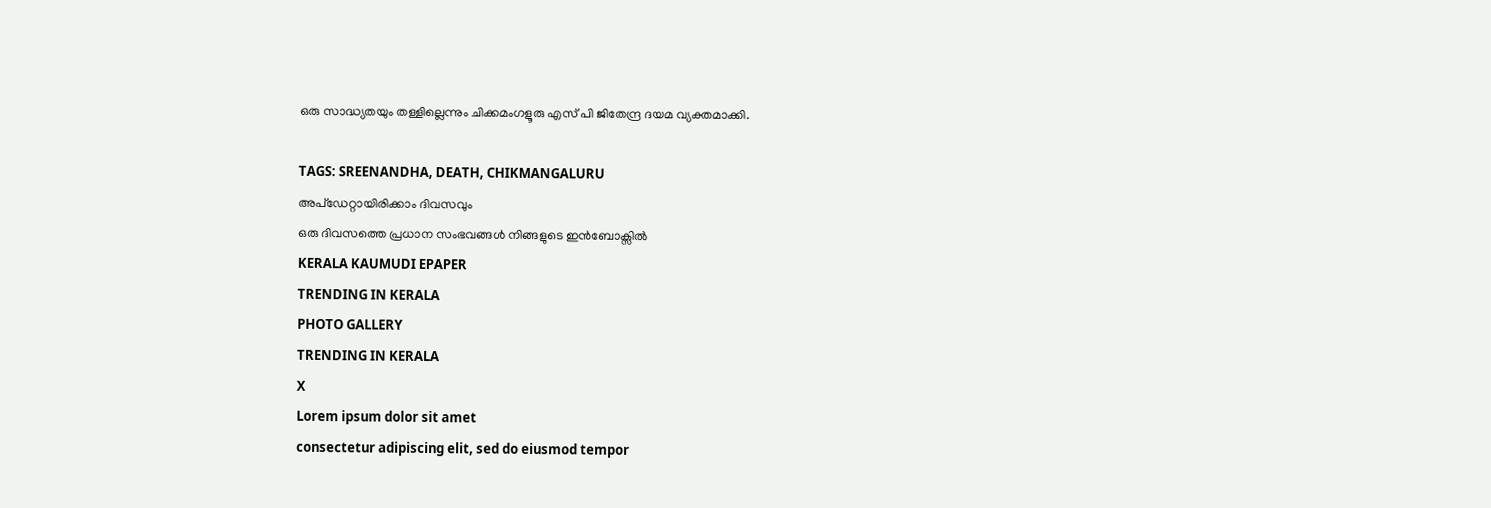ഒരു സാദ്ധ്യതയും തള്ളില്ലെന്നും ചിക്കമംഗളൂരു എസ് പി ജിതേന്ദ്ര ദയമ വ്യക്തമാക്കി.

TAGS: SREENANDHA, DEATH, CHIKMANGALURU
അപ്ഡേറ്റായിരിക്കാം ദിവസവും
ഒരു ദിവസത്തെ പ്രധാന സംഭവങ്ങൾ നിങ്ങളുടെ ഇൻബോക്സിൽ
KERALA KAUMUDI EPAPER
TRENDING IN KERALA
PHOTO GALLERY
TRENDING IN KERALA
X
Lorem ipsum dolor sit amet
consectetur adipiscing elit, sed do eiusmod tempor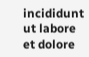incididunt ut labore et dolore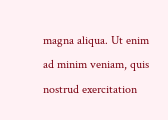magna aliqua. Ut enim ad minim veniam, quis nostrud exercitation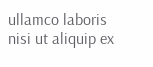ullamco laboris nisi ut aliquip ex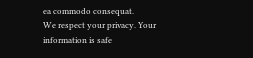ea commodo consequat.
We respect your privacy. Your information is safe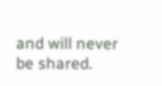and will never be shared.